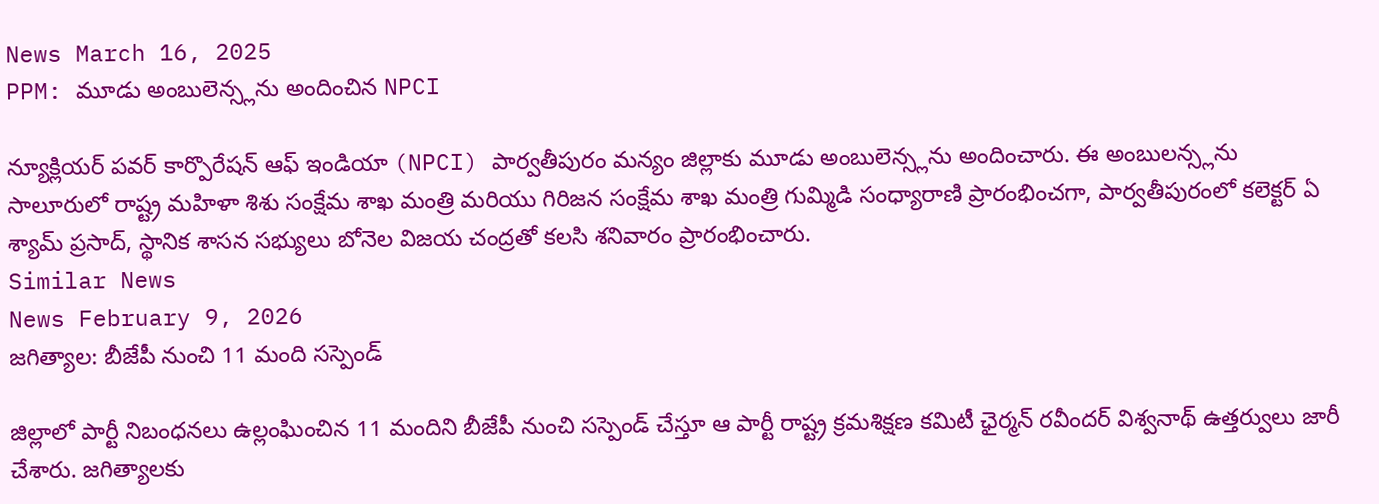News March 16, 2025
PPM: మూడు అంబులెన్స్లను అందించిన NPCI

న్యూక్లియర్ పవర్ కార్పొరేషన్ ఆఫ్ ఇండియా (NPCI) పార్వతీపురం మన్యం జిల్లాకు మూడు అంబులెన్స్లను అందించారు. ఈ అంబులన్స్లను సాలూరులో రాష్ట్ర మహిళా శిశు సంక్షేమ శాఖ మంత్రి మరియు గిరిజన సంక్షేమ శాఖ మంత్రి గుమ్మిడి సంధ్యారాణి ప్రారంభించగా, పార్వతీపురంలో కలెక్టర్ ఏ శ్యామ్ ప్రసాద్, స్థానిక శాసన సభ్యులు బోనెల విజయ చంద్రతో కలసి శనివారం ప్రారంభించారు.
Similar News
News February 9, 2026
జగిత్యాల: బీజేపీ నుంచి 11 మంది సస్పెండ్

జిల్లాలో పార్టీ నిబంధనలు ఉల్లంఘించిన 11 మందిని బీజేపీ నుంచి సస్పెండ్ చేస్తూ ఆ పార్టీ రాష్ట్ర క్రమశిక్షణ కమిటీ ఛైర్మన్ రవీందర్ విశ్వనాథ్ ఉత్తర్వులు జారీ చేశారు. జగిత్యాలకు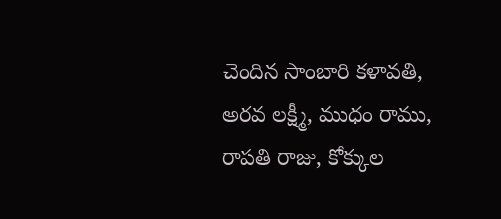చెందిన సాంబారి కళావతి, అరవ లక్ష్మీ, ముధం రాము, రాపతి రాజు, కోక్కుల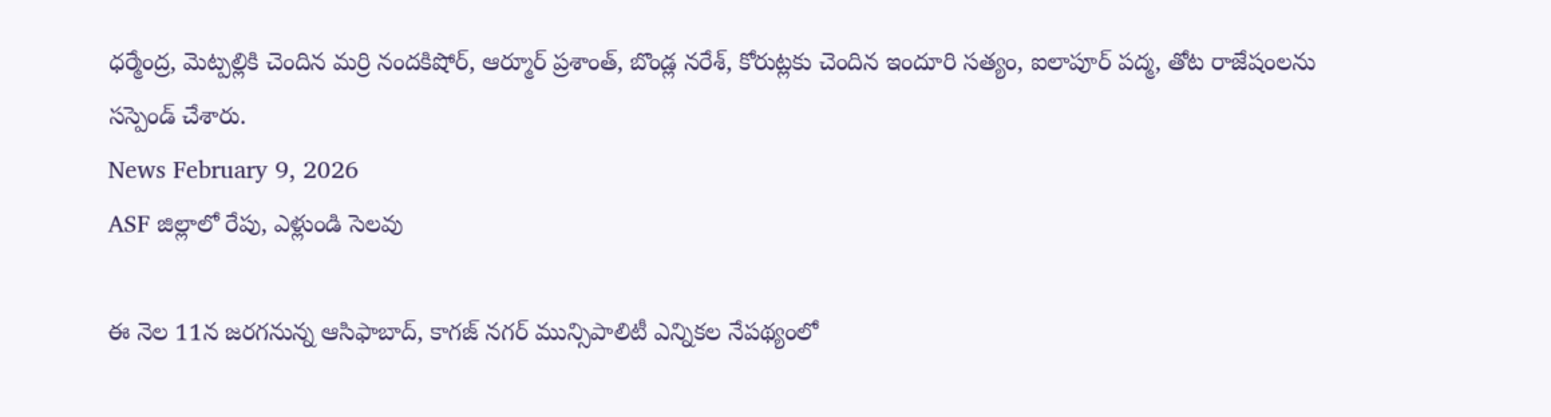ధర్మేంద్ర, మెట్పల్లికి చెందిన మర్రి నందకిషోర్, ఆర్మూర్ ప్రశాంత్, బొండ్ల నరేశ్, కోరుట్లకు చెందిన ఇందూరి సత్యం, ఐలాపూర్ పద్మ, తోట రాజేషంలను సస్పెండ్ చేశారు.
News February 9, 2026
ASF జిల్లాలో రేపు, ఎళ్లుండి సెలవు

ఈ నెల 11న జరగనున్న ఆసిఫాబాద్, కాగజ్ నగర్ మున్సిపాలిటీ ఎన్నికల నేపథ్యంలో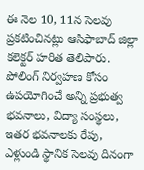ఈ నెల 10, 11న సెలవు ప్రకటించినట్లు ఆసిఫాబాద్ జిల్లా కలెక్టర్ హరిత తెలిపారు. పోలింగ్ నిర్వహణ కోసం ఉపయోగించే అన్ని ప్రభుత్వ భవనాలు, విద్యా సంస్థలు, ఇతర భవనాలకు రేపు, ఎళ్లుండి స్థానిక సెలవు దినంగా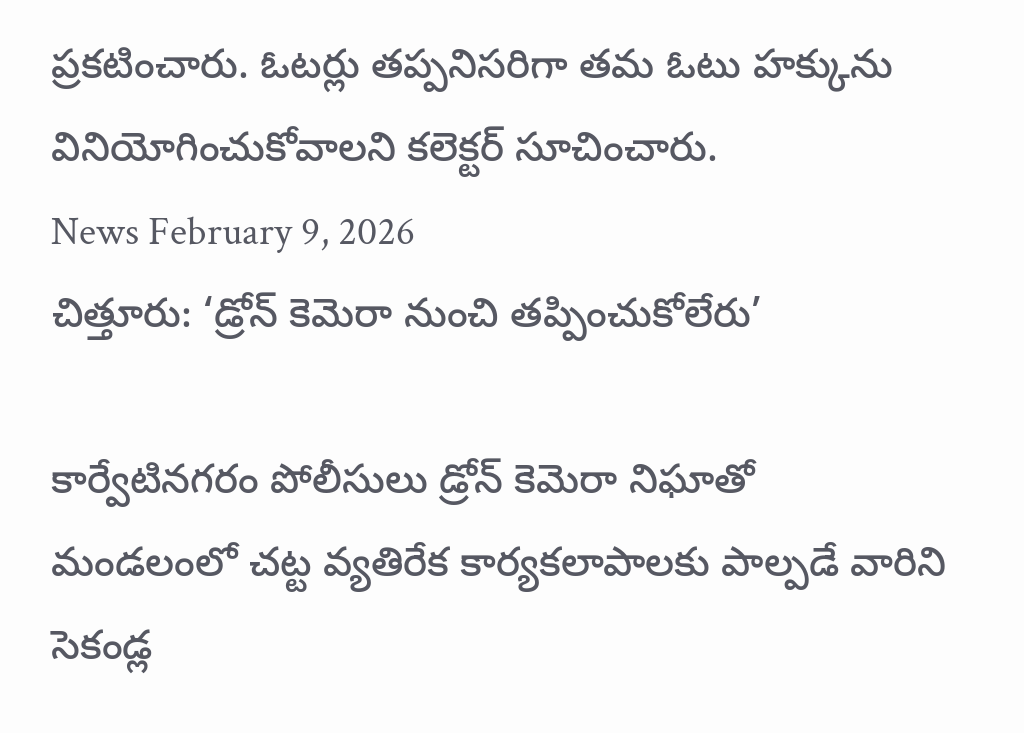ప్రకటించారు. ఓటర్లు తప్పనిసరిగా తమ ఓటు హక్కును వినియోగించుకోవాలని కలెక్టర్ సూచించారు.
News February 9, 2026
చిత్తూరు: ‘డ్రోన్ కెమెరా నుంచి తప్పించుకోలేరు’

కార్వేటినగరం పోలీసులు డ్రోన్ కెమెరా నిఘాతో మండలంలో చట్ట వ్యతిరేక కార్యకలాపాలకు పాల్పడే వారిని సెకండ్ల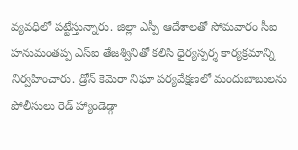వ్యవధిలో పట్టేస్తున్నారు. జిల్లా ఎస్పీ ఆదేశాలతో సోమవారం సీఐ హనుమంతప్ప ఎస్ఐ తేజశ్వినితో కలిసి ధైర్యస్పర్శ కార్యక్రమాన్ని నిర్వహించారు. డ్రోన్ కెమెరా నిఘా పర్యవేక్షణలో మందుబాబులను పోలీసులు రెడ్ హ్యాండెడ్గా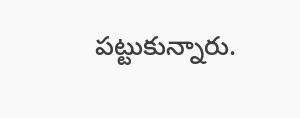పట్టుకున్నారు.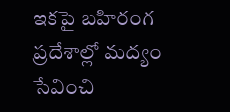ఇకపై బహిరంగ ప్రదేశాల్లో మద్యం సేవించి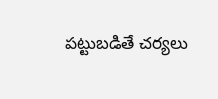పట్టుబడితే చర్యలు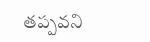తప్పవని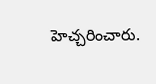హెచ్చరించారు.